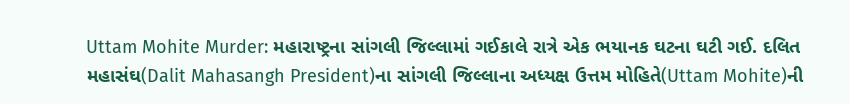Uttam Mohite Murder: મહારાષ્ટ્રના સાંગલી જિલ્લામાં ગઈકાલે રાત્રે એક ભયાનક ઘટના ઘટી ગઈ. દલિત મહાસંઘ(Dalit Mahasangh President)ના સાંગલી જિલ્લાના અધ્યક્ષ ઉત્તમ મોહિતે(Uttam Mohite)ની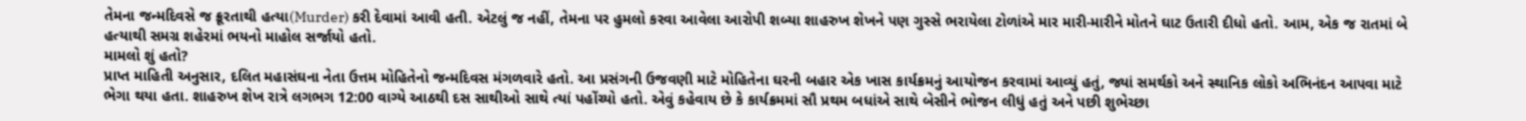તેમના જન્મદિવસે જ ક્રૂરતાથી હત્યા(Murder) કરી દેવામાં આવી હતી. એટલું જ નહીં, તેમના પર હુમલો કરવા આવેલા આરોપી શબ્યા શાહરુખ શેખને પણ ગુસ્સે ભરાયેલા ટોળાંએ માર મારી-મારીને મોતને ઘાટ ઉતારી દીધો હતો. આમ, એક જ રાતમાં બે હત્યાથી સમગ્ર શહેરમાં ભયનો માહોલ સર્જાયો હતો.
મામલો શું હતો?
પ્રાપ્ત માહિતી અનુસાર, દલિત મહાસંઘના નેતા ઉત્તમ મોહિતેનો જન્મદિવસ મંગળવારે હતો. આ પ્રસંગની ઉજવણી માટે મોહિતેના ઘરની બહાર એક ખાસ કાર્યક્રમનું આયોજન કરવામાં આવ્યું હતું, જ્યાં સમર્થકો અને સ્થાનિક લોકો અભિનંદન આપવા માટે ભેગા થયા હતા. શાહરુખ શેખ રાત્રે લગભગ 12:00 વાગ્યે આઠથી દસ સાથીઓ સાથે ત્યાં પહોંચ્યો હતો. એવું કહેવાય છે કે કાર્યક્રમમાં સૌ પ્રથમ બધાંએ સાથે બેસીને ભોજન લીધું હતું અને પછી શુભેચ્છા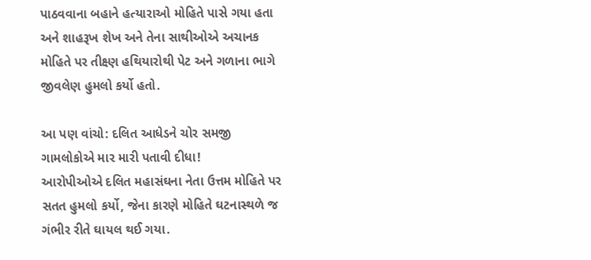પાઠવવાના બહાને હત્યારાઓ મોહિતે પાસે ગયા હતા અને શાહરૂખ શેખ અને તેના સાથીઓએ અચાનક મોહિતે પર તીક્ષ્ણ હથિયારોથી પેટ અને ગળાના ભાગે જીવલેણ હુમલો કર્યો હતો.

આ પણ વાંચો: દલિત આધેડને ચોર સમજી ગામલોકોએ માર મારી પતાવી દીધા!
આરોપીઓએ દલિત મહાસંઘના નેતા ઉત્તમ મોહિતે પર સતત હુમલો કર્યો, જેના કારણે મોહિતે ઘટનાસ્થળે જ ગંભીર રીતે ઘાયલ થઈ ગયા.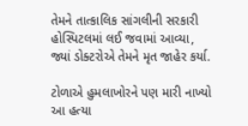તેમને તાત્કાલિક સાંગલીની સરકારી હોસ્પિટલમાં લઈ જવામાં આવ્યા, જ્યાં ડોક્ટરોએ તેમને મૃત જાહેર કર્યા.

ટોળાએ હુમલાખોરને પણ મારી નાખ્યો
આ હત્યા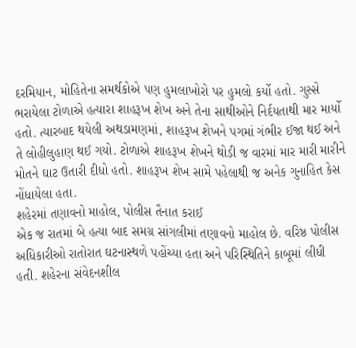દરમિયાન, મોહિતેના સમર્થકોએ પણ હુમલાખોરો પર હુમલો કર્યો હતો. ગુસ્સે ભરાયેલા ટોળાએ હત્યારા શાહરૂખ શેખ અને તેના સાથીઓને નિર્દયતાથી માર માર્યો હતો. ત્યારબાદ થયેલી અથડામણમાં, શાહરૂખ શેખને પગમાં ગંભીર ઈજા થઈ અને તે લોહીલુહાણ થઈ ગયો. ટોળાએ શાહરૂખ શેખને થોડી જ વારમાં માર મારી મારીને મોતને ઘાટ ઉતારી દીધો હતો. શાહરૂખ શેખ સામે પહેલાથી જ અનેક ગુનાહિત કેસ નોંધાયેલા હતા.
શહેરમાં તણાવનો માહોલ, પોલીસ તૈનાત કરાઈ
એક જ રાતમાં બે હત્યા બાદ સમગ્ર સાંગલીમાં તણાવનો માહોલ છે. વરિષ્ઠ પોલીસ અધિકારીઓ રાતોરાત ઘટનાસ્થળે પહોંચ્યા હતા અને પરિસ્થિતિને કાબૂમાં લીધી હતી. શહેરના સંવેદનશીલ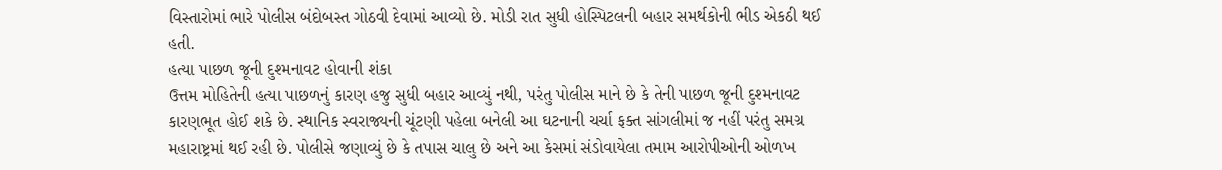વિસ્તારોમાં ભારે પોલીસ બંદોબસ્ત ગોઠવી દેવામાં આવ્યો છે. મોડી રાત સુધી હોસ્પિટલની બહાર સમર્થકોની ભીડ એકઠી થઈ હતી.
હત્યા પાછળ જૂની દુશ્મનાવટ હોવાની શંકા
ઉત્તમ મોહિતેની હત્યા પાછળનું કારણ હજુ સુધી બહાર આવ્યું નથી, પરંતુ પોલીસ માને છે કે તેની પાછળ જૂની દુશ્મનાવટ કારણભૂત હોઈ શકે છે. સ્થાનિક સ્વરાજ્યની ચૂંટણી પહેલા બનેલી આ ઘટનાની ચર્ચા ફક્ત સાંગલીમાં જ નહીં પરંતુ સમગ્ર મહારાષ્ટ્રમાં થઈ રહી છે. પોલીસે જણાવ્યું છે કે તપાસ ચાલુ છે અને આ કેસમાં સંડોવાયેલા તમામ આરોપીઓની ઓળખ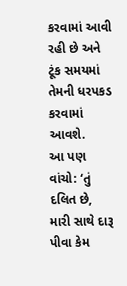કરવામાં આવી રહી છે અને ટૂંક સમયમાં તેમની ધરપકડ કરવામાં આવશે.
આ પણ વાંચો: ‘તું દલિત છે, મારી સાથે દારૂ પીવા કેમ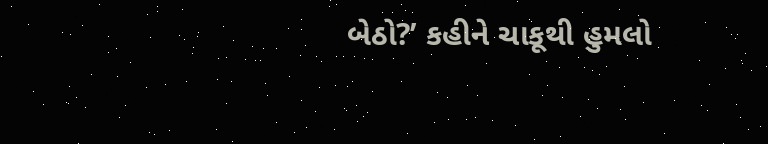બેઠો?’ કહીને ચાકૂથી હુમલો